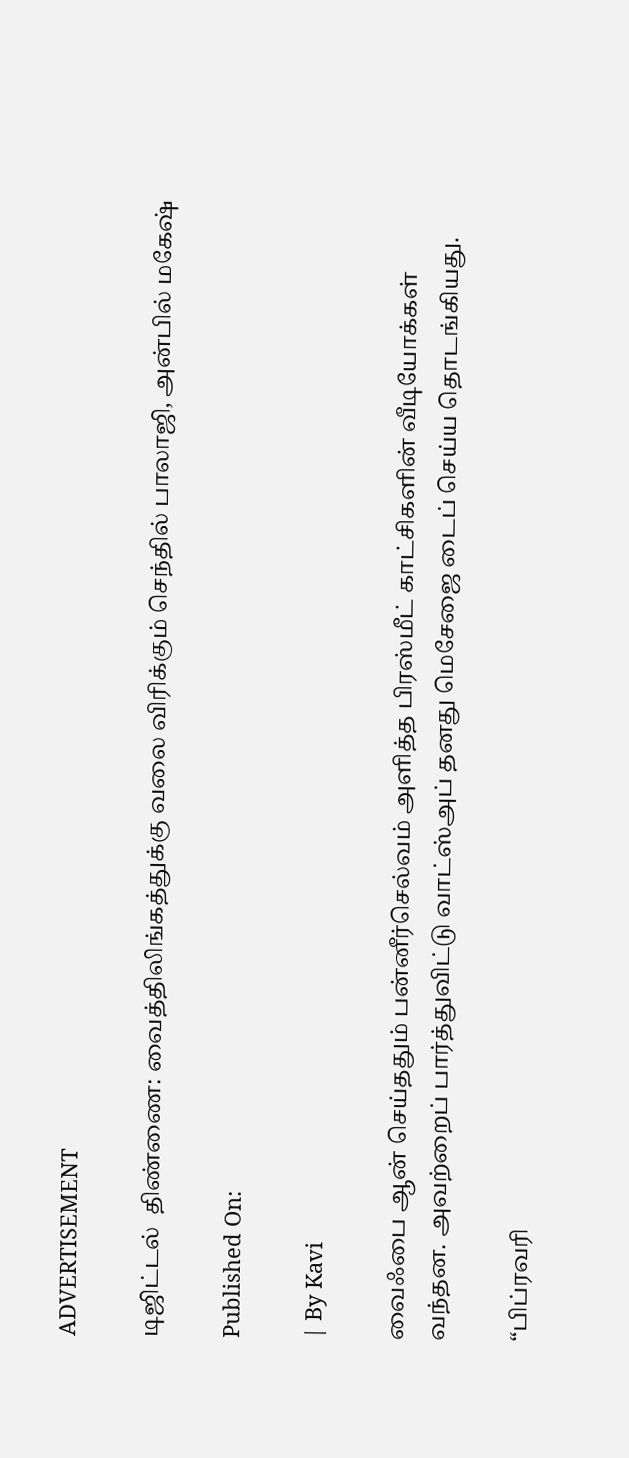ADVERTISEMENT

டிஜிட்டல்  திண்ணை: வைத்திலிங்கத்துக்கு வலை விரிக்கும் செந்தில் பாலாஜி, அன்பில் மகேஷ்

Published On:

| By Kavi

வைஃபை ஆன் செய்ததும் பன்னீர்செல்வம் அளித்த பிரஸ்மீட் காட்சிகளின் வீடியோக்கள் வந்தன. அவற்றைப் பார்த்துவிட்டு வாட்ஸ்அப் தனது மெசேஜை டைப் செய்ய தொடங்கியது.

“பிப்ரவரி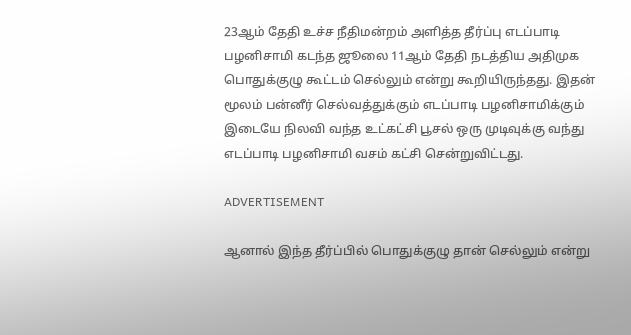23ஆம் தேதி உச்ச நீதிமன்றம் அளித்த தீர்ப்பு எடப்பாடி பழனிசாமி கடந்த ஜூலை 11ஆம் தேதி நடத்திய அதிமுக பொதுக்குழு கூட்டம் செல்லும் என்று கூறியிருந்தது. இதன் மூலம் பன்னீர் செல்வத்துக்கும் எடப்பாடி பழனிசாமிக்கும் இடையே நிலவி வந்த உட்கட்சி பூசல் ஒரு முடிவுக்கு வந்து எடப்பாடி பழனிசாமி வசம் கட்சி சென்றுவிட்டது.

ADVERTISEMENT

ஆனால் இந்த தீர்ப்பில் பொதுக்குழு தான் செல்லும் என்று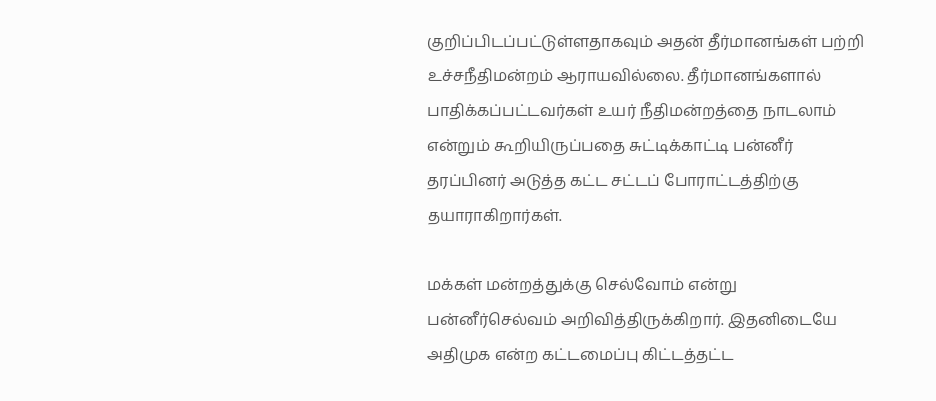குறிப்பிடப்பட்டுள்ளதாகவும் அதன் தீர்மானங்கள் பற்றி உச்சநீதிமன்றம் ஆராயவில்லை. தீர்மானங்களால் பாதிக்கப்பட்டவர்கள் உயர் நீதிமன்றத்தை நாடலாம்  என்றும் கூறியிருப்பதை சுட்டிக்காட்டி பன்னீர் தரப்பினர் அடுத்த கட்ட சட்டப் போராட்டத்திற்கு தயாராகிறார்கள்.

மக்கள் மன்றத்துக்கு செல்வோம் என்று பன்னீர்செல்வம் அறிவித்திருக்கிறார். இதனிடையே அதிமுக என்ற கட்டமைப்பு கிட்டத்தட்ட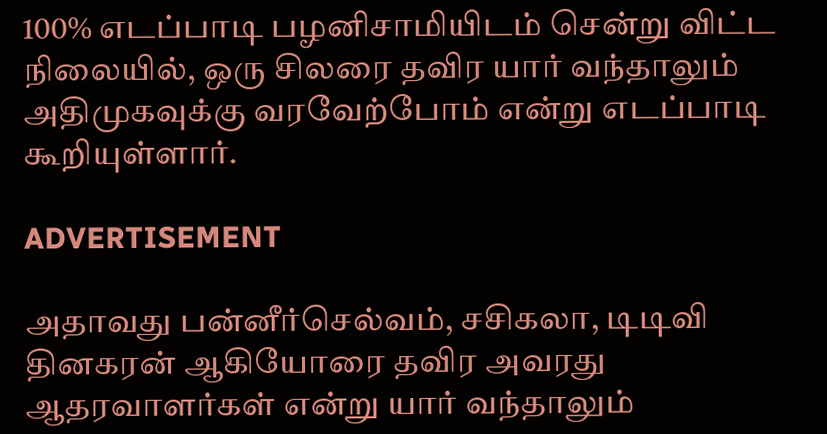100% எடப்பாடி பழனிசாமியிடம் சென்று விட்ட நிலையில், ஒரு சிலரை தவிர யார் வந்தாலும் அதிமுகவுக்கு வரவேற்போம் என்று எடப்பாடி கூறியுள்ளார்.

ADVERTISEMENT

அதாவது பன்னீர்செல்வம், சசிகலா, டிடிவி தினகரன் ஆகியோரை தவிர அவரது ஆதரவாளர்கள் என்று யார் வந்தாலும்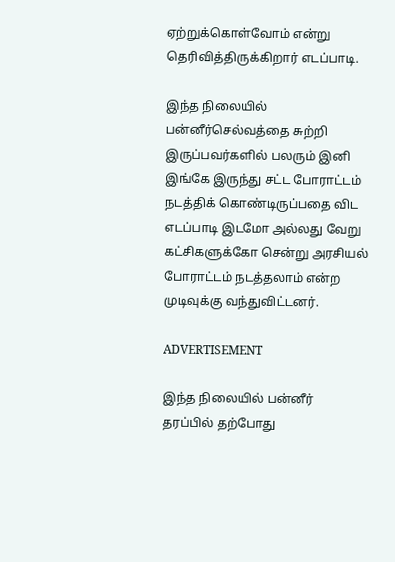ஏற்றுக்கொள்வோம் என்று தெரிவித்திருக்கிறார் எடப்பாடி.

இந்த நிலையில் பன்னீர்செல்வத்தை சுற்றி இருப்பவர்களில் பலரும் இனி இங்கே இருந்து சட்ட போராட்டம் நடத்திக் கொண்டிருப்பதை விட எடப்பாடி இடமோ அல்லது வேறு கட்சிகளுக்கோ சென்று அரசியல் போராட்டம் நடத்தலாம் என்ற முடிவுக்கு வந்துவிட்டனர்.

ADVERTISEMENT

இந்த நிலையில் பன்னீர் தரப்பில் தற்போது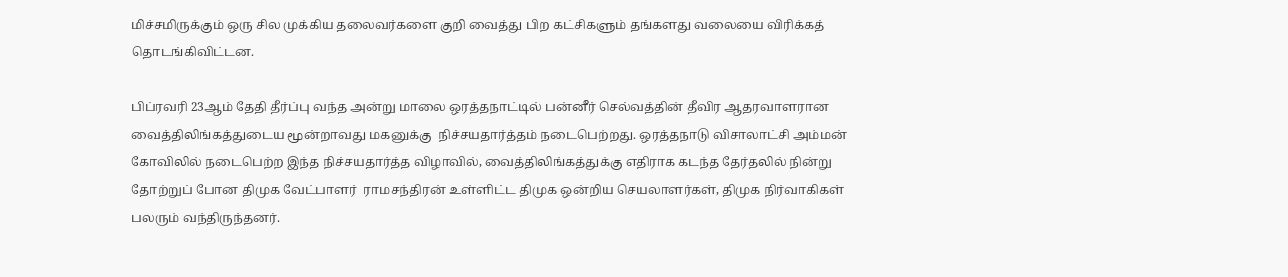மிச்சமிருக்கும் ஒரு சில முக்கிய தலைவர்களை குறி வைத்து பிற கட்சிகளும் தங்களது வலையை விரிக்கத் தொடங்கிவிட்டன.

பிப்ரவரி 23ஆம் தேதி தீர்ப்பு வந்த அன்று மாலை ஒரத்தநாட்டில் பன்னீர் செல்வத்தின் தீவிர ஆதரவாளரான வைத்திலிங்கத்துடைய மூன்றாவது மகனுக்கு  நிச்சயதார்த்தம் நடைபெற்றது. ஒரத்தநாடு விசாலாட்சி அம்மன் கோவிலில் நடைபெற்ற இந்த நிச்சயதார்த்த விழாவில், வைத்திலிங்கத்துக்கு எதிராக கடந்த தேர்தலில் நின்று தோற்றுப் போன திமுக வேட்பாளர்  ராமசந்திரன் உள்ளிட்ட திமுக ஒன்றிய செயலாளர்கள், திமுக நிர்வாகிகள் பலரும் வந்திருந்தனர்.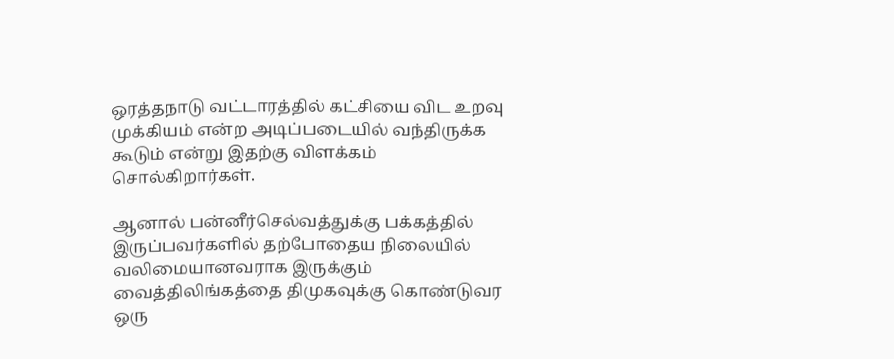ஒரத்தநாடு வட்டாரத்தில் கட்சியை விட உறவு முக்கியம் என்ற அடிப்படையில் வந்திருக்க கூடும் என்று இதற்கு விளக்கம் சொல்கிறார்கள்.

ஆனால் பன்னீர்செல்வத்துக்கு பக்கத்தில் இருப்பவர்களில் தற்போதைய நிலையில் வலிமையானவராக இருக்கும் வைத்திலிங்கத்தை திமுகவுக்கு கொண்டுவர ஒரு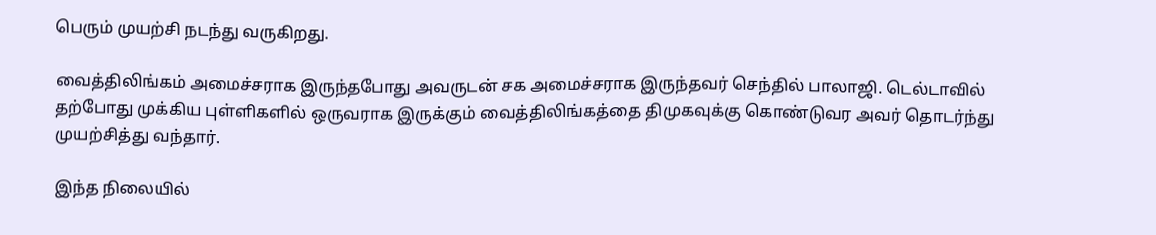பெரும் முயற்சி நடந்து வருகிறது.

வைத்திலிங்கம் அமைச்சராக இருந்தபோது அவருடன் சக அமைச்சராக இருந்தவர் செந்தில் பாலாஜி. டெல்டாவில் தற்போது முக்கிய புள்ளிகளில் ஒருவராக இருக்கும் வைத்திலிங்கத்தை திமுகவுக்கு கொண்டுவர அவர் தொடர்ந்து முயற்சித்து வந்தார்.

இந்த நிலையில்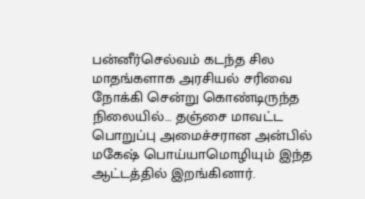பன்னீர்செல்வம் கடந்த சில மாதங்களாக அரசியல் சரிவை நோக்கி சென்று கொண்டிருந்த நிலையில்… தஞ்சை மாவட்ட பொறுப்பு அமைச்சரான அன்பில் மகேஷ் பொய்யாமொழியும் இந்த ஆட்டத்தில் இறங்கினார்.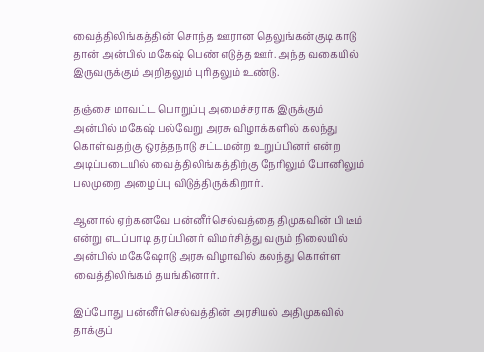வைத்திலிங்கத்தின் சொந்த ஊரான தெலுங்கன்குடி காடு தான் அன்பில் மகேஷ் பெண் எடுத்த ஊர். அந்த வகையில் இருவருக்கும் அறிதலும் புரிதலும் உண்டு‌.

தஞ்சை மாவட்ட பொறுப்பு அமைச்சராக இருக்கும் அன்பில் மகேஷ் பல்வேறு அரசு விழாக்களில் கலந்து கொள்வதற்கு ஒரத்தநாடு சட்டமன்ற உறுப்பினர் என்ற அடிப்படையில் வைத்திலிங்கத்திற்கு நேரிலும் போனிலும் பலமுறை அழைப்பு விடுத்திருக்கிறார்.

ஆனால் ஏற்கனவே பன்னீர்செல்வத்தை திமுகவின் பி டீம்  என்று எடப்பாடி தரப்பினர் விமர்சித்து வரும் நிலையில் அன்பில் மகேஷோடு அரசு விழாவில் கலந்து கொள்ள வைத்திலிங்கம் தயங்கினார்.

இப்போது பன்னீர்செல்வத்தின் அரசியல் அதிமுகவில் தாக்குப்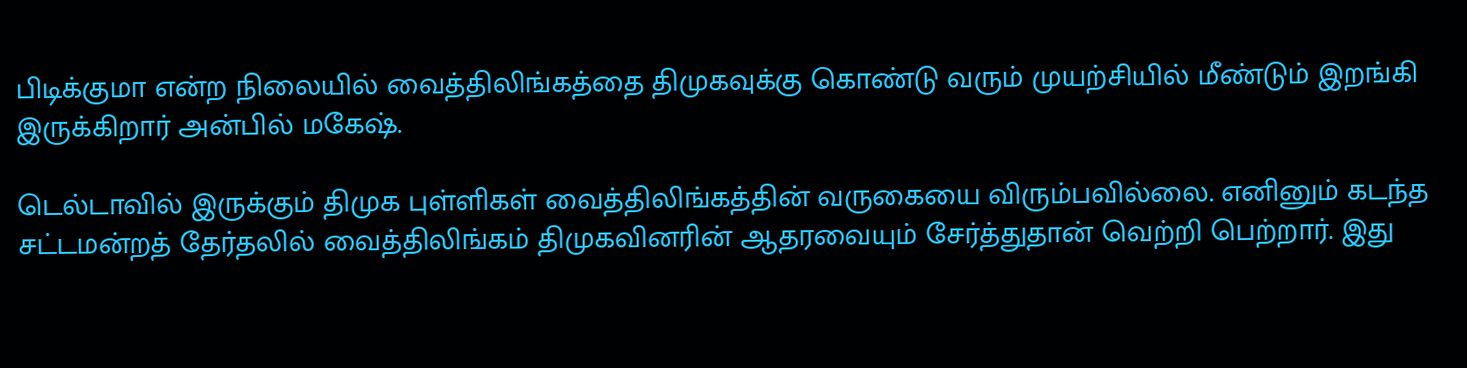பிடிக்குமா என்ற நிலையில் வைத்திலிங்கத்தை திமுகவுக்கு கொண்டு வரும் முயற்சியில் மீண்டும் இறங்கி இருக்கிறார் அன்பில் மகேஷ்.

டெல்டாவில் இருக்கும் திமுக புள்ளிகள் வைத்திலிங்கத்தின் வருகையை விரும்பவில்லை. எனினும் கடந்த சட்டமன்றத் தேர்தலில் வைத்திலிங்கம் திமுகவினரின் ஆதரவையும் சேர்த்துதான் வெற்றி பெற்றார். இது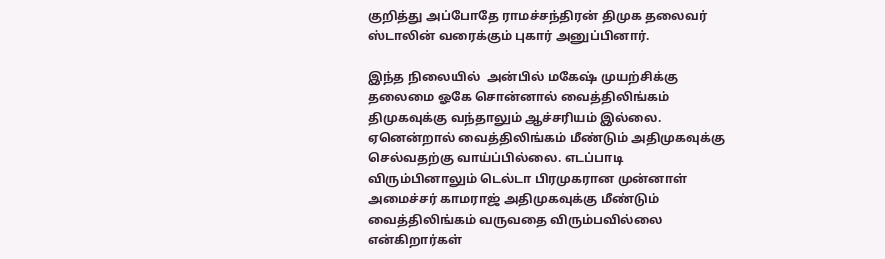குறித்து அப்போதே ராமச்சந்திரன் திமுக தலைவர் ஸ்டாலின் வரைக்கும் புகார் அனுப்பினார்.

இந்த நிலையில்  அன்பில் மகேஷ் முயற்சிக்கு தலைமை ஓகே சொன்னால் வைத்திலிங்கம் திமுகவுக்கு வந்தாலும் ஆச்சரியம் இல்லை.  ஏனென்றால் வைத்திலிங்கம் மீண்டும் அதிமுகவுக்கு செல்வதற்கு வாய்ப்பில்லை. எடப்பாடி விரும்பினாலும் டெல்டா பிரமுகரான முன்னாள் அமைச்சர் காமராஜ் அதிமுகவுக்கு மீண்டும் வைத்திலிங்கம் வருவதை விரும்பவில்லை என்கிறார்கள் ‌‌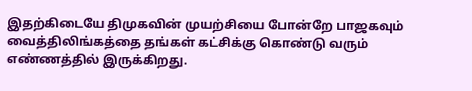இதற்கிடையே திமுகவின் முயற்சியை போன்றே பாஜகவும் வைத்திலிங்கத்தை தங்கள் கட்சிக்கு கொண்டு வரும் எண்ணத்தில் இருக்கிறது.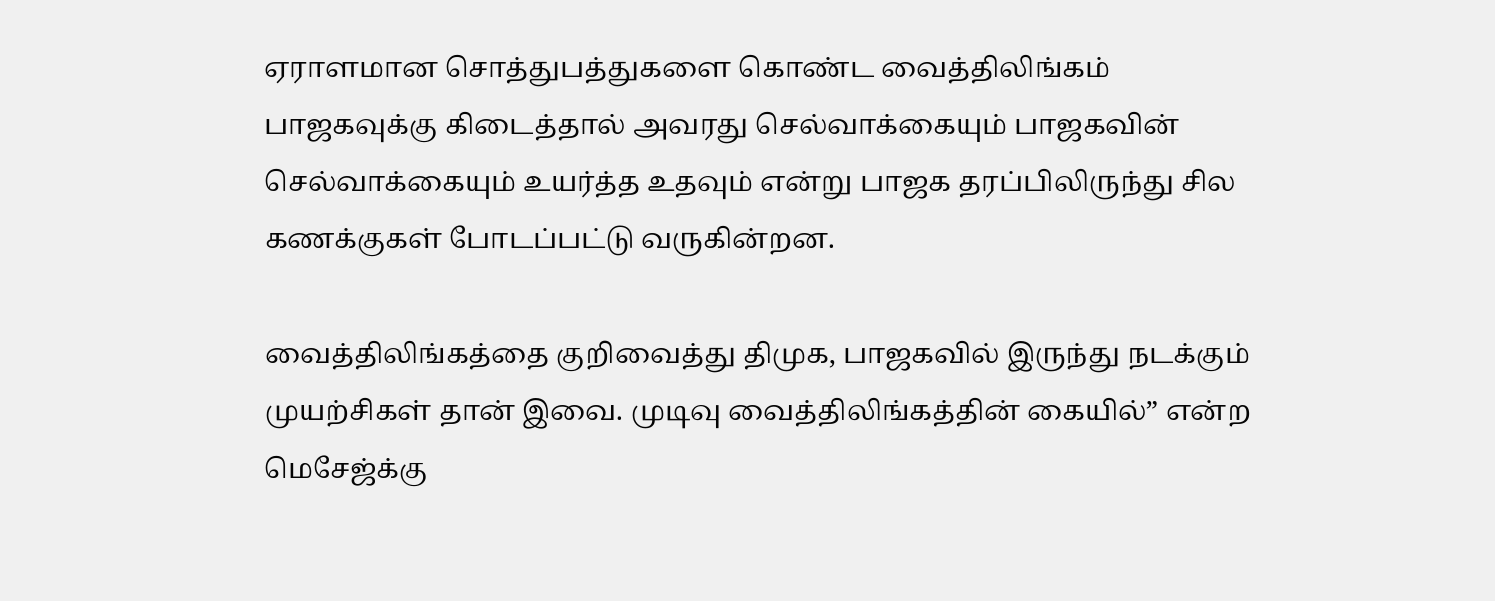ஏராளமான சொத்துபத்துகளை கொண்ட வைத்திலிங்கம் பாஜகவுக்கு கிடைத்தால் அவரது செல்வாக்கையும் பாஜகவின் செல்வாக்கையும் உயர்த்த உதவும் என்று பாஜக தரப்பிலிருந்து சில கணக்குகள் போடப்பட்டு வருகின்றன‌.

வைத்திலிங்கத்தை குறிவைத்து திமுக, பாஜகவில் இருந்து நடக்கும் முயற்சிகள் தான் இவை. முடிவு வைத்திலிங்கத்தின் கையில்” என்ற மெசேஜ்க்கு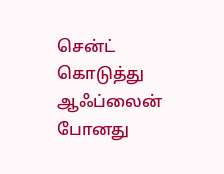சென்ட் கொடுத்து ஆஃப்லைன் போனது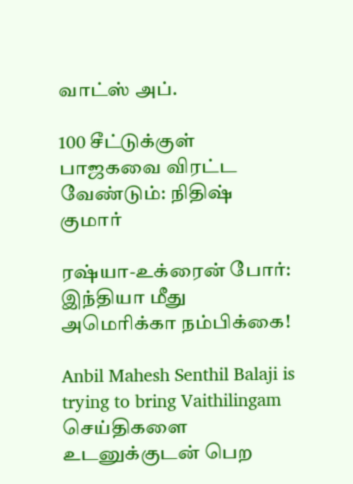வாட்ஸ் அப்.

100 சீட்டுக்குள் பாஜகவை விரட்ட வேண்டும்: நிதிஷ் குமார்

ரஷ்யா-உக்ரைன் போர்: இந்தியா மீது அமெரிக்கா நம்பிக்கை!

Anbil Mahesh Senthil Balaji is trying to bring Vaithilingam
செய்திகளை உடனுக்குடன் பெற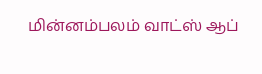மின்னம்பலம் வாட்ஸ் ஆப்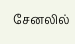சேனலில்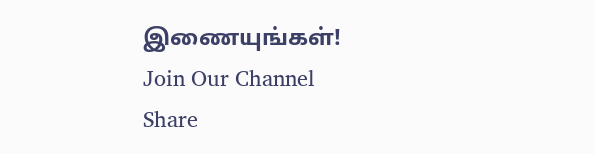இணையுங்கள்!
Join Our Channel
Share